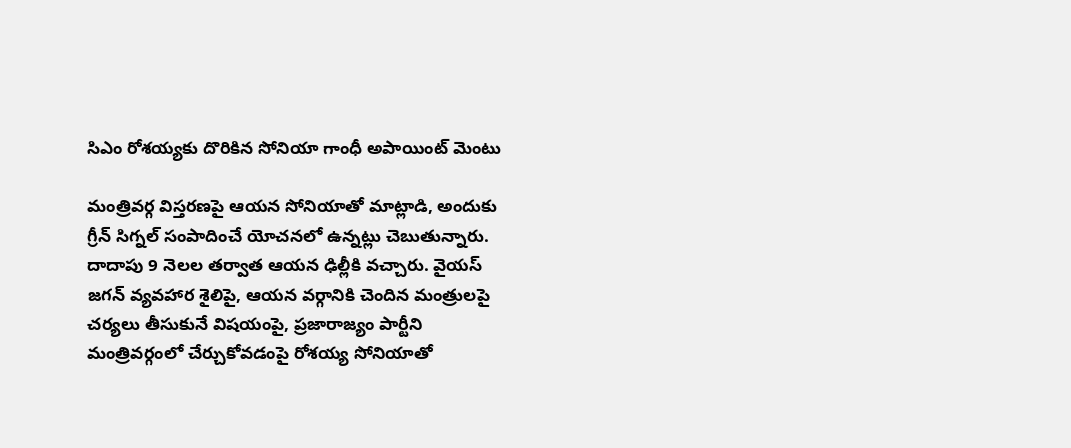సిఎం రోశయ్యకు దొరికిన సోనియా గాంధీ అపాయింట్ మెంటు

మంత్రివర్గ విస్తరణపై ఆయన సోనియాతో మాట్లాడి, అందుకు గ్రీన్ సిగ్నల్ సంపాదించే యోచనలో ఉన్నట్లు చెబుతున్నారు. దాదాపు 9 నెలల తర్వాత ఆయన ఢిల్లీకి వచ్చారు. వైయస్ జగన్ వ్యవహార శైలిపై, ఆయన వర్గానికి చెందిన మంత్రులపై చర్యలు తీసుకునే విషయంపై, ప్రజారాజ్యం పార్టీని మంత్రివర్గంలో చేర్చుకోవడంపై రోశయ్య సోనియాతో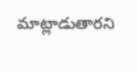మాట్లాడుతారని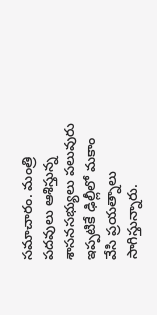సమాచారం. మంత్రి పదవులు ఆశిస్తున్న శాసనసభ్యులు పలువురు ఇప్పటికే ఢిల్లీలో మకాం వేసి ప్రయత్నాలు సాగిస్తున్నారు.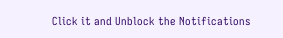Click it and Unblock the Notifications